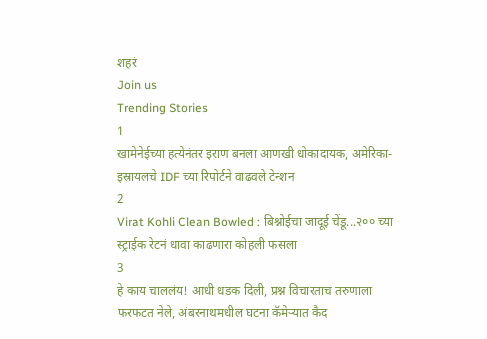शहरं
Join us
Trending Stories
1
खामेनेईच्या हत्येनंतर इराण बनला आणखी धोकादायक, अमेरिका-इस्रायलचे IDF च्या रिपोर्टने वाढवले टेन्शन
2
Virat Kohli Clean Bowled : बिश्नोईचा जादूई चेंडू...२०० च्या स्ट्राईक रेटनं धावा काढणारा कोहली फसला
3
हे काय चाललंय! आधी धडक दिली, प्रश्न विचारताच तरुणाला फरफटत नेले, अंबरनाथमधील घटना कॅमेऱ्यात कैद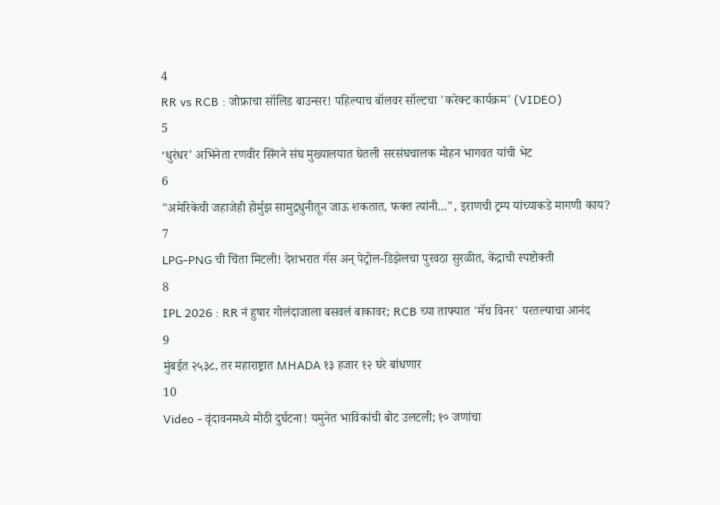4
RR vs RCB : जोफ्राचा सॉलिड बाउन्सर! पहिल्याच बॉलवर सॉल्टचा 'करेक्ट कार्यक्रम' (VIDEO)
5
‘धुरंधर’ अभिनेता रणवीर सिंगने संघ मुख्यालयात घेतली सरसंघचालक मोहन भागवत यांची भेट
6
"अमेरिकेची जहाजेही होर्मुझ सामुद्रधुनीतून जाऊ शकतात, फक्त त्यांनी...", इराणची ट्रम्प यांच्याकडे मागणी काय?
7
LPG-PNG ची चिंता मिटली! देशभरात गॅस अन् पेट्रोल-डिझेलचा पुरवठा सुरळीत, केंद्राची स्पष्टोक्ती
8
IPL 2026 : RR नं हुषार गोलंदाजाला बसवलं बाकावर; RCB च्या ताफ्यात 'मॅच विनर' परतल्याचा आनंद
9
मुंबईत २५३८, तर महाराष्ट्रात MHADA १३ हजार १२ घरे बांधणार
10
Video - वृंदावनमध्ये मोठी दुर्घटना! यमुनेत भाविकांची बोट उलटली; १० जणांचा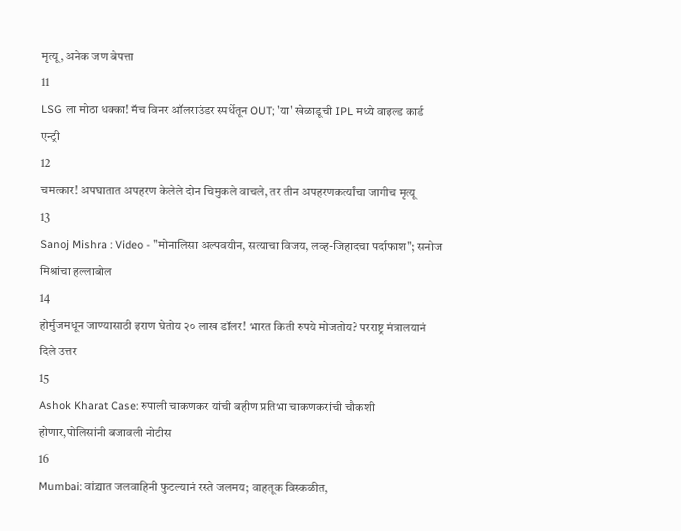मृत्यू, अनेक जण बेपत्ता
11
LSG ला मोठा धक्का! मॅच विनर ऑलराउंडर स्पर्धेतून OUT; 'या' खेळाडूची IPL मध्ये वाइल्ड कार्ड एन्ट्री
12
चमत्कार! अपघातात अपहरण केलेले दोन चिमुकले वाचले, तर तीन अपहरणकर्त्यांचा जागीच मृत्यू
13
Sanoj Mishra : Video - "मोनालिसा अल्पवयीन, सत्याचा विजय, लव्ह-जिहादचा पर्दाफाश"; सनोज मिश्रांचा हल्लाबोल
14
होर्मुजमधून जाण्यासाठी इराण घेतोय २० लाख डॉलर! भारत किती रुपये मोजतोय? परराष्ट्र मंत्रालयानं दिले उत्तर
15
Ashok Kharat Case: रुपाली चाकणकर यांची बहीण प्रतिभा चाकणकरांची चौकशी होणार,पोलिसांनी बजावली नोटीस
16
Mumbai: वांद्र्यात जलवाहिनी फुटल्यानं रस्ते जलमय; वाहतूक विस्कळीत,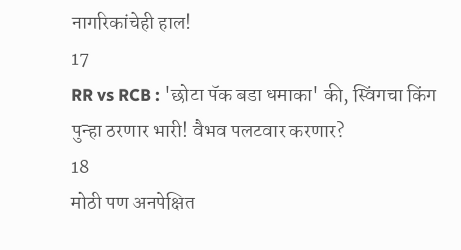नागरिकांचेही हाल!
17
RR vs RCB : 'छोटा पॅक बडा धमाका' की, स्विंगचा किंग पुन्हा ठरणार भारी! वैभव पलटवार करणार?
18
मोठी पण अनपेक्षित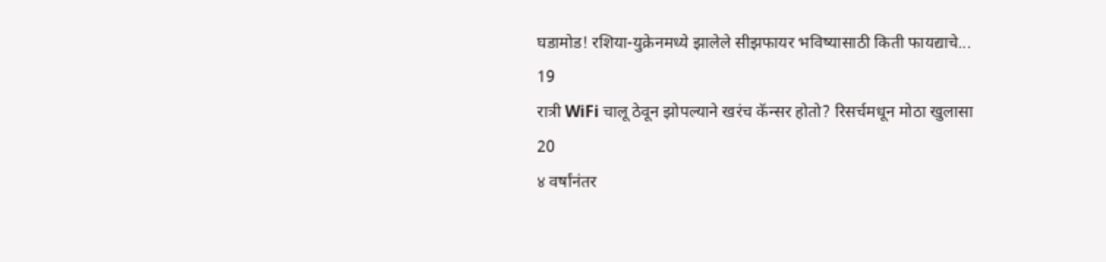घडामोड! रशिया-युक्रेनमध्ये झालेले सीझफायर भविष्यासाठी किती फायद्याचे...
19
रात्री WiFi चालू ठेवून झोपल्याने खरंच कॅन्सर होतो? रिसर्चमधून मोठा खुलासा
20
४ वर्षांनंतर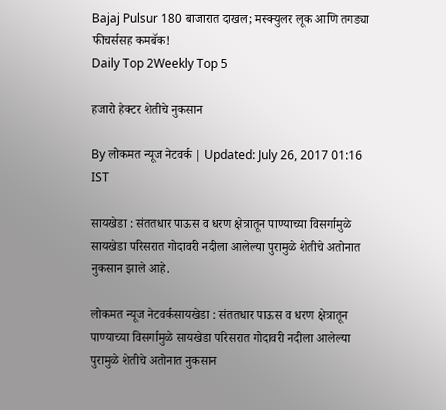Bajaj Pulsur 180 बाजारात दाखल; मस्क्युलर लूक आणि तगड्या फीचर्ससह कमबॅक!
Daily Top 2Weekly Top 5

हजारो हेक्टर शेतीचे नुकसान

By लोकमत न्यूज नेटवर्क | Updated: July 26, 2017 01:16 IST

सायखेडा : संततधार पाऊस व धरण क्षेत्रातून पाण्याच्या विसर्गामुळे सायखेडा परिसरात गोदावरी नदीला आलेल्या पुरामुळे शेतीचे अतोनात नुकसान झाले आहे.

लोकमत न्यूज नेटवर्कसायखेडा : संततधार पाऊस व धरण क्षेत्रातून पाण्याच्या विसर्गामुळे सायखेडा परिसरात गोदावरी नदीला आलेल्या पुरामुळे शेतीचे अतोनात नुकसान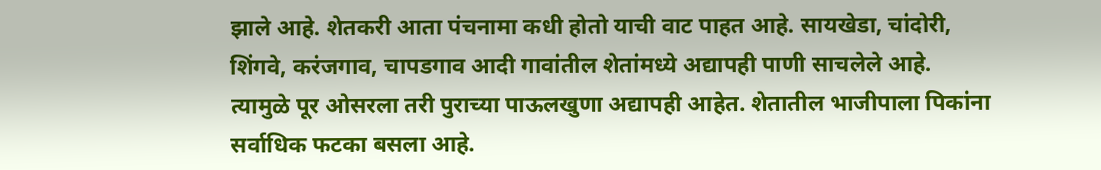झाले आहे. शेतकरी आता पंचनामा कधी होतो याची वाट पाहत आहे. सायखेडा, चांदोरी, शिंगवे, करंजगाव, चापडगाव आदी गावांतील शेतांमध्ये अद्यापही पाणी साचलेले आहे. त्यामुळे पूर ओसरला तरी पुराच्या पाऊलखुणा अद्यापही आहेत. शेतातील भाजीपाला पिकांना सर्वाधिक फटका बसला आहे.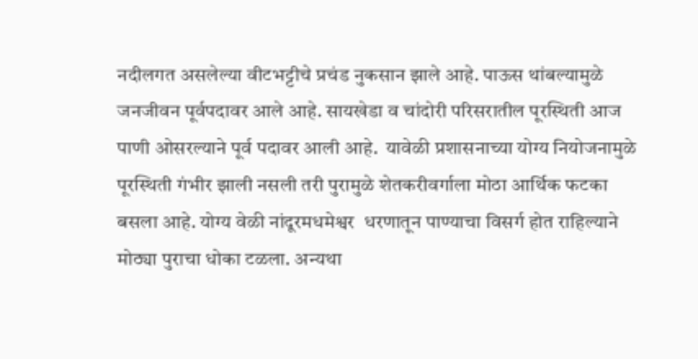नदीलगत असलेल्या वीटभट्टीचे प्रचंड नुकसान झाले आहे. पाऊस थांबल्यामुळे जनजीवन पूर्वपदावर आले आहे. सायखेडा व चांदोरी परिसरातील पूरस्थिती आज पाणी ओसरल्याने पूर्व पदावर आली आहे.  यावेळी प्रशासनाच्या योग्य नियोजनामुळे पूरस्थिती गंभीर झाली नसली तरी पुरामुळे शेतकरीवर्गाला मोठा आर्थिक फटका बसला आहे. योग्य वेळी नांदूरमधमेश्वर  धरणातून पाण्याचा विसर्ग होत राहिल्याने मोठ्या पुराचा धोका टळला. अन्यथा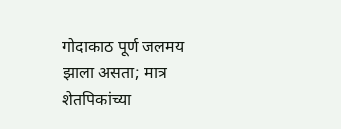गोदाकाठ पूर्ण जलमय झाला असता; मात्र शेतपिकांच्या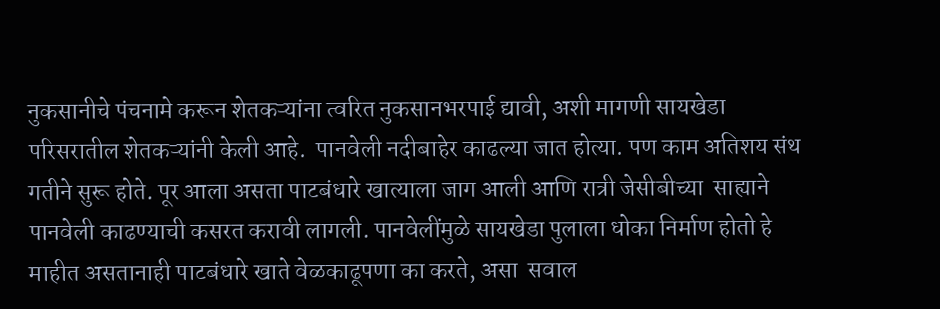नुकसानीचे पंचनामे करून शेतकऱ्यांना त्वरित नुकसानभरपाई द्यावी, अशी मागणी सायखेडा परिसरातील शेतकऱ्यांनी केली आहे.  पानवेली नदीबाहेर काढल्या जात होत्या. पण काम अतिशय संथ गतीने सुरू होते. पूर आला असता पाटबंधारे खात्याला जाग आली आणि रात्री जेसीबीच्या  साह्याने पानवेली काढण्याची कसरत करावी लागली. पानवेलींमुळे सायखेडा पुलाला धोका निर्माण होतो हे माहीत असतानाही पाटबंधारे खाते वेळकाढूपणा का करते, असा  सवाल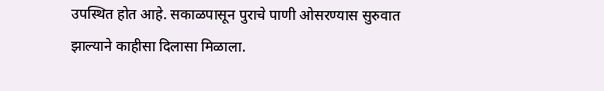उपस्थित होत आहे. सकाळपासून पुराचे पाणी ओसरण्यास सुरुवात झाल्याने काहीसा दिलासा मिळाला.